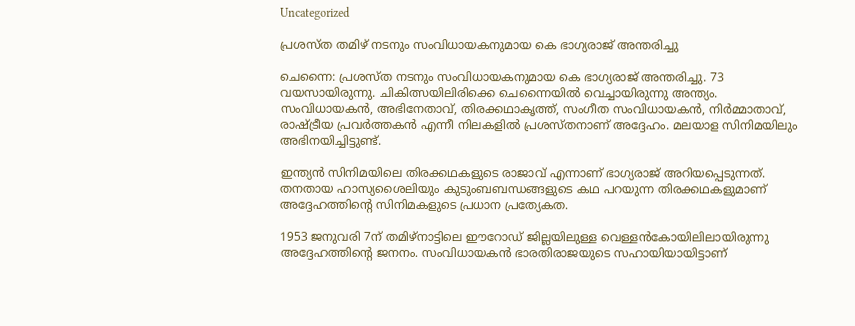Uncategorized

പ്രശസ്ത തമിഴ് നടനും സംവിധായകനുമായ കെ ഭാഗ്യരാജ് അന്തരിച്ചു

ചെന്നൈ: പ്രശസ്ത നടനും സംവിധായകനുമായ കെ ഭാഗ്യരാജ് അന്തരിച്ചു. 73 വയസായിരുന്നു. ചികിത്സയിലിരിക്കെ ചെന്നൈയില്‍ വെച്ചായിരുന്നു അന്ത്യം. സംവിധായകന്‍, അഭിനേതാവ്, തിരക്കഥാകൃത്ത്, സംഗീത സംവിധായകന്‍, നിര്‍മ്മാതാവ്, രാഷ്ട്രീയ പ്രവര്‍ത്തകന്‍ എന്നീ നിലകളില്‍ പ്രശസ്തനാണ് അദ്ദേഹം. മലയാള സിനിമയിലും അഭിനയിച്ചിട്ടുണ്ട്.

ഇന്ത്യന്‍ സിനിമയിലെ തിരക്കഥകളുടെ രാജാവ് എന്നാണ് ഭാഗ്യരാജ് അറിയപ്പെടുന്നത്. തനതായ ഹാസ്യശൈലിയും കുടുംബബന്ധങ്ങളുടെ കഥ പറയുന്ന തിരക്കഥകളുമാണ് അദ്ദേഹത്തിന്റെ സിനിമകളുടെ പ്രധാന പ്രത്യേകത.

1953 ജനുവരി 7ന് തമിഴ്നാട്ടിലെ ഈറോഡ് ജില്ലയിലുള്ള വെള്ളന്‍കോയിലിലായിരുന്നു അദ്ദേഹത്തിന്റെ ജനനം. സംവിധായകന്‍ ഭാരതിരാജയുടെ സഹായിയായിട്ടാണ്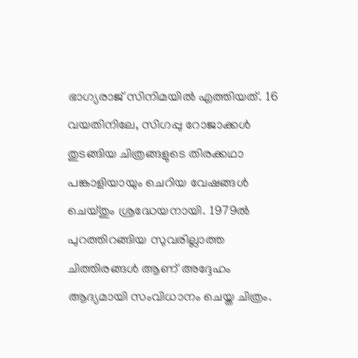ഭാഗ്യരാജ് സിനിമയില്‍ എത്തിയത്. 16 വയതിനിലേ, സിഗപ്പു റോജാക്കള്‍ തുടങ്ങിയ ചിത്രങ്ങളുടെ തിരക്കഥാ പങ്കാളിയായും ചെറിയ വേഷങ്ങള്‍ ചെയ്തും ശ്രദ്ധേയനായി. 1979ല്‍ പുറത്തിറങ്ങിയ സുവരില്ലാത്ത ചിത്തിരങ്ങള്‍ ആണ് അദ്ദേഹം ആദ്യമായി സംവിധാനം ചെയ്ത ചിത്രം.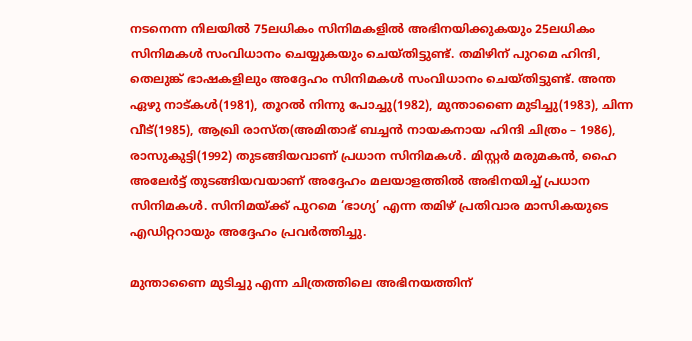നടനെന്ന നിലയില്‍ 75ലധികം സിനിമകളില്‍ അഭിനയിക്കുകയും 25ലധികം സിനിമകള്‍ സംവിധാനം ചെയ്യുകയും ചെയ്തിട്ടുണ്ട്. തമിഴിന് പുറമെ ഹിന്ദി, തെലുങ്ക് ഭാഷകളിലും അദ്ദേഹം സിനിമകള്‍ സംവിധാനം ചെയ്തിട്ടുണ്ട്. അന്ത ഏഴു നാട്കള്‍(1981), തൂറല്‍ നിന്നു പോച്ചു(1982), മുന്താണൈ മുടിച്ചു(1983), ചിന്ന വീട്(1985), ആഖ്രി രാസ്ത(അമിതാഭ് ബച്ചന്‍ നായകനായ ഹിന്ദി ചിത്രം – 1986), രാസുകുട്ടി(1992) തുടങ്ങിയവാണ് പ്രധാന സിനിമകള്‍. മിസ്റ്റര്‍ മരുമകന്‍, ഹൈ അലേര്‍ട്ട് തുടങ്ങിയവയാണ് അദ്ദേഹം മലയാളത്തില്‍ അഭിനയിച്ച് പ്രധാന സിനിമകള്‍. സിനിമയ്ക്ക് പുറമെ ‘ഭാഗ്യ’ എന്ന തമിഴ് പ്രതിവാര മാസികയുടെ എഡിറ്ററായും അദ്ദേഹം പ്രവര്‍ത്തിച്ചു.

മുന്താണൈ മുടിച്ചു എന്ന ചിത്രത്തിലെ അഭിനയത്തിന്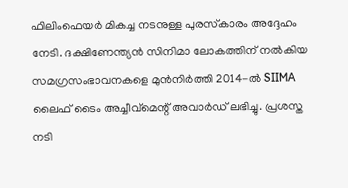ഫിലിംഫെയര്‍ മികച്ച നടനുള്ള പുരസ്‌കാരം അദ്ദേഹം നേടി. ദക്ഷിണേന്ത്യന്‍ സിനിമാ ലോകത്തിന് നല്‍കിയ സമഗ്രസംഭാവനകളെ മുന്‍നിര്‍ത്തി 2014-ല്‍ SIIMA ലൈഫ് ടൈം അച്ചീവ്മെന്റ് അവാര്‍ഡ് ലഭിച്ചു. പ്രശസ്ത നടി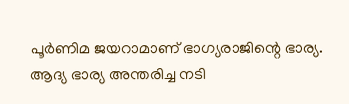പൂര്‍ണിമ ജയറാമാണ് ഭാഗ്യരാജിന്റെ ഭാര്യ. ആദ്യ ഭാര്യ അന്തരിച്ച നടി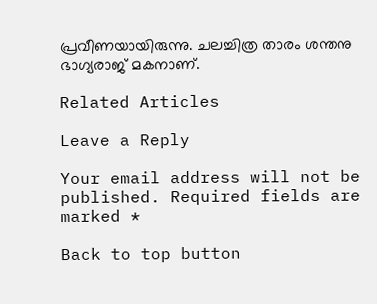പ്രവീണയായിരുന്നു. ചലച്ചിത്ര താരം ശന്തനു ഭാഗ്യരാജ് മകനാണ്.

Related Articles

Leave a Reply

Your email address will not be published. Required fields are marked *

Back to top button